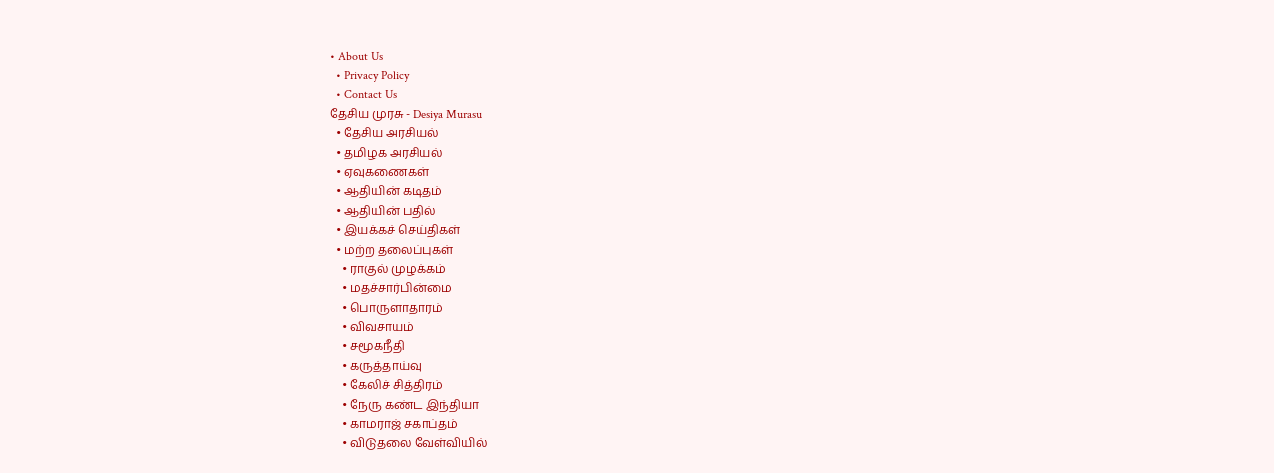• About Us
  • Privacy Policy
  • Contact Us
தேசிய முரசு - Desiya Murasu
  • தேசிய அரசியல்
  • தமிழக அரசியல்
  • ஏவுகணைகள்
  • ஆதியின் கடிதம்
  • ஆதியின் பதில்
  • இயக்கச் செய்திகள்
  • மற்ற தலைப்புகள்
    • ராகுல் முழக்கம்
    • மதச்சார்பின்மை
    • பொருளாதாரம்
    • விவசாயம்
    • சமூகநீதி
    • கருத்தாய்வு
    • கேலிச் சித்திரம்
    • நேரு கண்ட இந்தியா
    • காமராஜ் சகாப்தம்
    • விடுதலை வேள்வியில்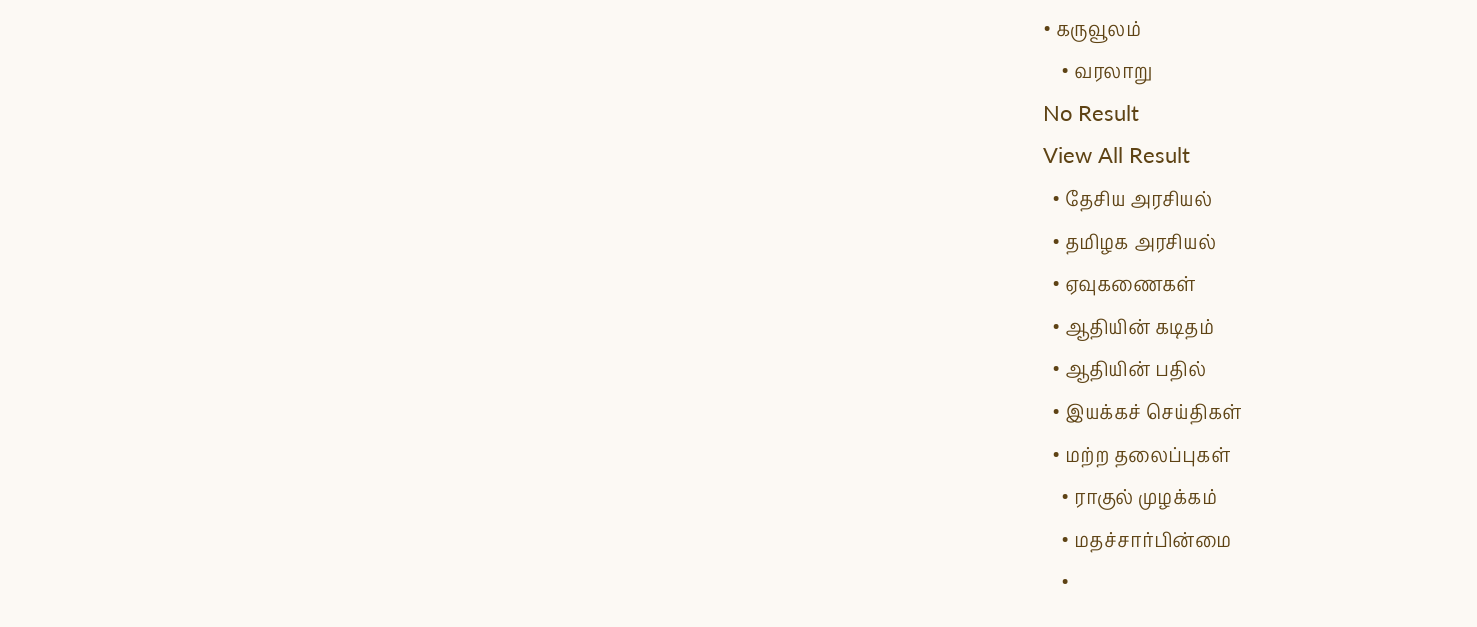• கருவூலம்
    • வரலாறு
No Result
View All Result
  • தேசிய அரசியல்
  • தமிழக அரசியல்
  • ஏவுகணைகள்
  • ஆதியின் கடிதம்
  • ஆதியின் பதில்
  • இயக்கச் செய்திகள்
  • மற்ற தலைப்புகள்
    • ராகுல் முழக்கம்
    • மதச்சார்பின்மை
    •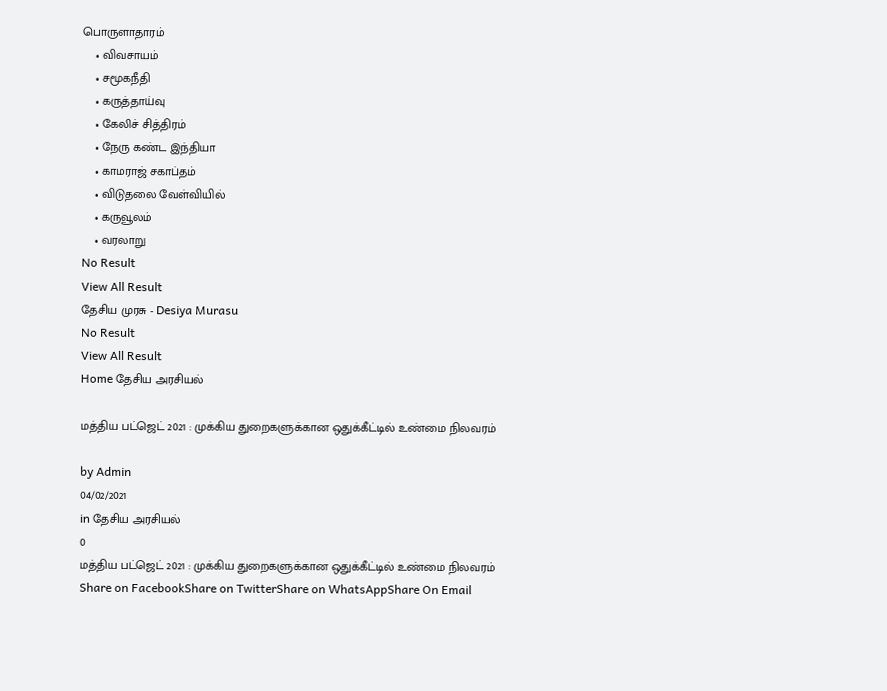பொருளாதாரம்
    • விவசாயம்
    • சமூகநீதி
    • கருத்தாய்வு
    • கேலிச் சித்திரம்
    • நேரு கண்ட இந்தியா
    • காமராஜ் சகாப்தம்
    • விடுதலை வேள்வியில்
    • கருவூலம்
    • வரலாறு
No Result
View All Result
தேசிய முரசு - Desiya Murasu
No Result
View All Result
Home தேசிய அரசியல்

மத்திய பட்ஜெட் 2021 : முக்கிய துறைகளுக்கான ஒதுக்கீட்டில் உண்மை நிலவரம்

by Admin
04/02/2021
in தேசிய அரசியல்
0
மத்திய பட்ஜெட் 2021 : முக்கிய துறைகளுக்கான ஒதுக்கீட்டில் உண்மை நிலவரம்
Share on FacebookShare on TwitterShare on WhatsAppShare On Email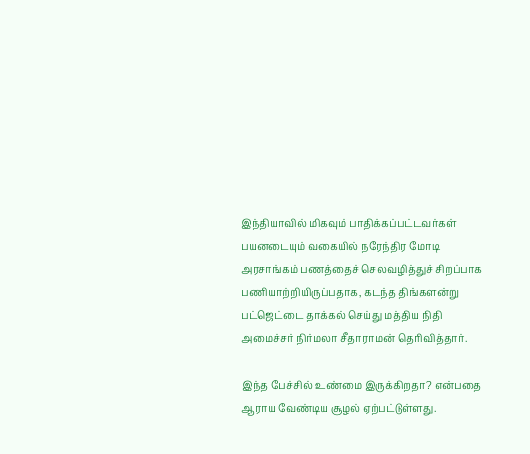இந்தியாவில் மிகவும் பாதிக்கப்பட்டவர்கள் பயனடையும் வகையில் நரேந்திர மோடி அரசாங்கம் பணத்தைச் செலவழித்துச் சிறப்பாக பணியாற்றியிருப்பதாக, கடந்த திங்களன்று பட்ஜெட்டை தாக்கல் செய்து மத்திய நிதி அமைச்சர் நிர்மலா சீதாராமன் தெரிவித்தார்.

இந்த பேச்சில் உண்மை இருக்கிறதா? என்பதை ஆராய வேண்டிய சூழல் ஏற்பட்டுள்ளது.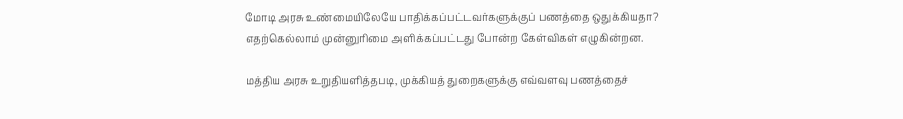மோடி அரசு உண்மையிலேயே பாதிக்கப்பட்டவர்களுக்குப் பணத்தை ஒதுக்கியதா? எதற்கெல்லாம் முன்னுரிமை அளிக்கப்பட்டது போன்ற கேள்விகள் எழுகின்றன.

மத்திய அரசு உறுதியளித்தபடி, முக்கியத் துறைகளுக்கு எவ்வளவு பணத்தைச்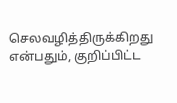செலவழித்திருக்கிறது என்பதும், குறிப்பிட்ட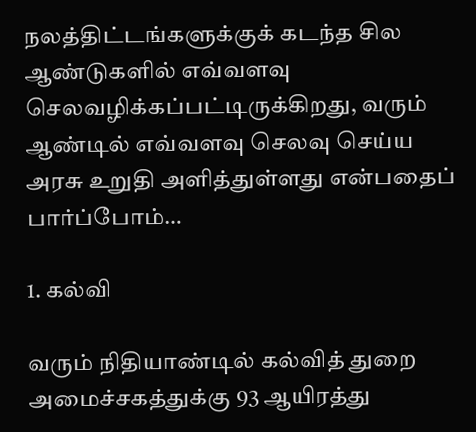நலத்திட்டங்களுக்குக் கடந்த சில ஆண்டுகளில் எவ்வளவு செலவழிக்கப்பட்டிருக்கிறது, வரும் ஆண்டில் எவ்வளவு செலவு செய்ய அரசு உறுதி அளித்துள்ளது என்பதைப் பார்ப்போம்…

1. கல்வி

வரும் நிதியாண்டில் கல்வித் துறை அமைச்சகத்துக்கு 93 ஆயிரத்து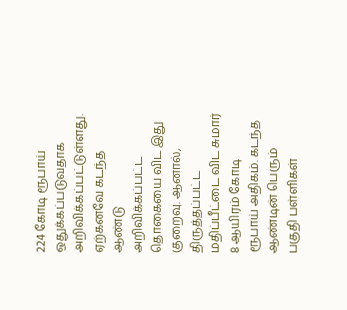224 கோடி ரூபாய் ஒதுக்கப்படுவதாக அறிவிக்கப்பட்டுள்ளது. ஏற்கனவே கடந்த ஆண்டு அறிவிக்கப்பட்ட தொகையை விட இது குறைவு. ஆனால், திருத்தப்பட்ட மதிப்பீட்டை விட சுமார் 8 ஆயிரம் கோடி ரூபாய் அதிகம். கடந்த ஆண்டின் பெரும் பகுதி பள்ளிகள்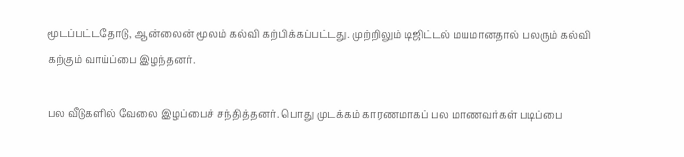மூடப்பட்டதோடு, ஆன்லைன் மூலம் கல்வி கற்பிக்கப்பட்டது. முற்றிலும் டிஜிட்டல் மயமானதால் பலரும் கல்வி கற்கும் வாய்ப்பை இழந்தனர்.

பல வீடுகளில் வேலை இழப்பைச் சந்தித்தனர். பொது முடக்கம் காரணமாகப் பல மாணவர்கள் படிப்பை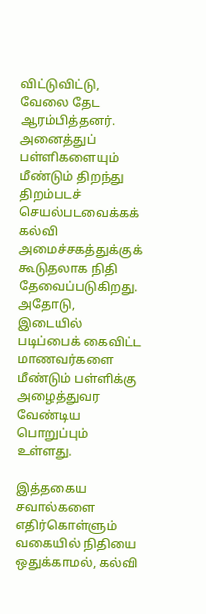விட்டுவிட்டு, வேலை தேட ஆரம்பித்தனர். அனைத்துப் பள்ளிகளையும் மீண்டும் திறந்து திறம்படச் செயல்படவைக்கக் கல்வி அமைச்சகத்துக்குக் கூடுதலாக நிதி தேவைப்படுகிறது. அதோடு, இடையில் படிப்பைக் கைவிட்ட மாணவர்களை மீண்டும் பள்ளிக்கு அழைத்துவர வேண்டிய பொறுப்பும் உள்ளது.

இத்தகைய சவால்களை எதிர்கொள்ளும் வகையில் நிதியை ஒதுக்காமல், கல்வி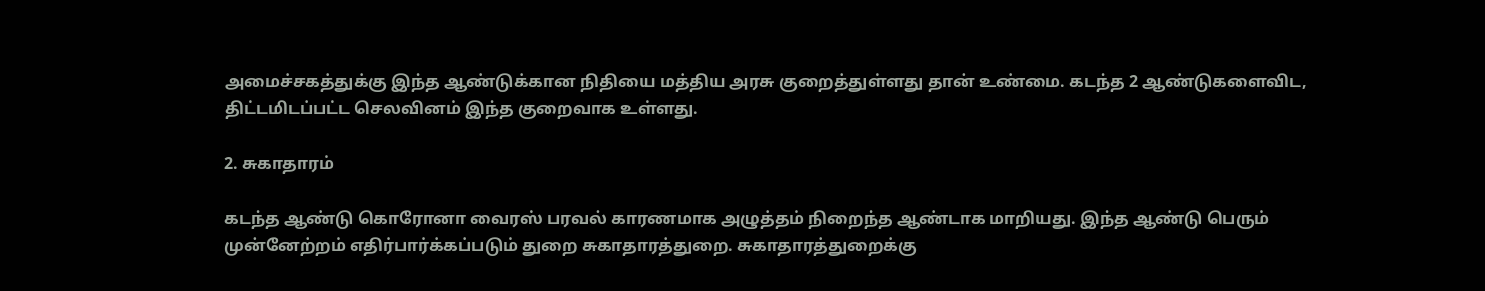அமைச்சகத்துக்கு இந்த ஆண்டுக்கான நிதியை மத்திய அரசு குறைத்துள்ளது தான் உண்மை. கடந்த 2 ஆண்டுகளைவிட, திட்டமிடப்பட்ட செலவினம் இந்த குறைவாக உள்ளது.

2. சுகாதாரம்

கடந்த ஆண்டு கொரோனா வைரஸ் பரவல் காரணமாக அழுத்தம் நிறைந்த ஆண்டாக மாறியது. இந்த ஆண்டு பெரும் முன்னேற்றம் எதிர்பார்க்கப்படும் துறை சுகாதாரத்துறை. சுகாதாரத்துறைக்கு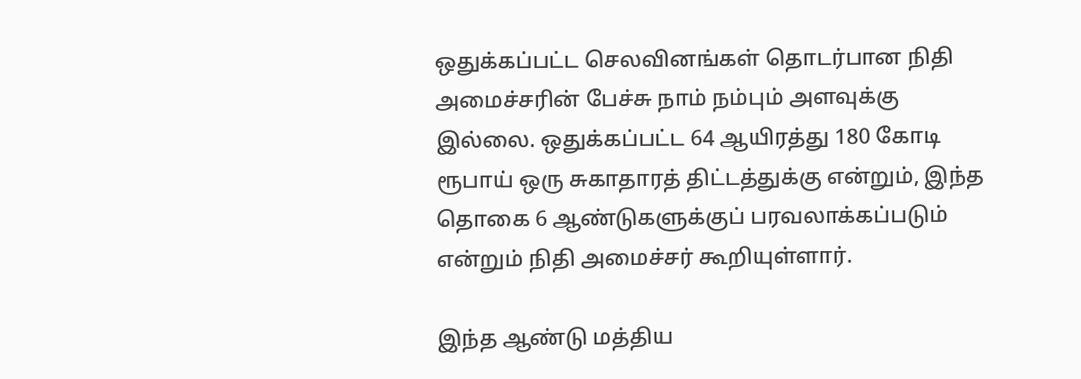ஒதுக்கப்பட்ட செலவினங்கள் தொடர்பான நிதி அமைச்சரின் பேச்சு நாம் நம்பும் அளவுக்கு இல்லை. ஒதுக்கப்பட்ட 64 ஆயிரத்து 180 கோடி ரூபாய் ஒரு சுகாதாரத் திட்டத்துக்கு என்றும், இந்த தொகை 6 ஆண்டுகளுக்குப் பரவலாக்கப்படும் என்றும் நிதி அமைச்சர் கூறியுள்ளார்.

இந்த ஆண்டு மத்திய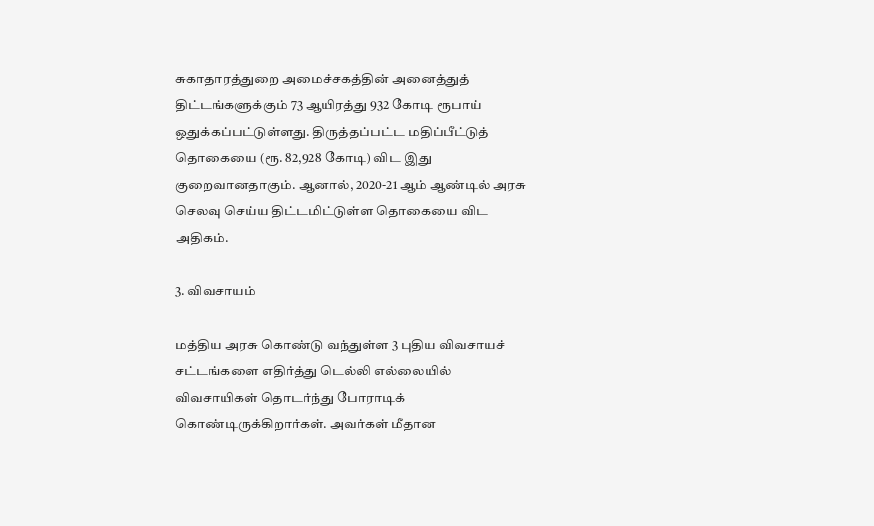சுகாதாரத்துறை அமைச்சகத்தின் அனைத்துத் திட்டங்களுக்கும் 73 ஆயிரத்து 932 கோடி ரூபாய் ஒதுக்கப்பட்டுள்ளது. திருத்தப்பட்ட மதிப்பீட்டுத் தொகையை (ரூ. 82,928 கோடி) விட இது குறைவானதாகும். ஆனால், 2020-21 ஆம் ஆண்டில் அரசு செலவு செய்ய திட்டமிட்டுள்ள தொகையை விட அதிகம்.

3. விவசாயம்

மத்திய அரசு கொண்டு வந்துள்ள 3 புதிய விவசாயச் சட்டங்களை எதிர்த்து டெல்லி எல்லையில் விவசாயிகள் தொடர்ந்து போராடிக் கொண்டிருக்கிறார்கள். அவர்கள் மீதான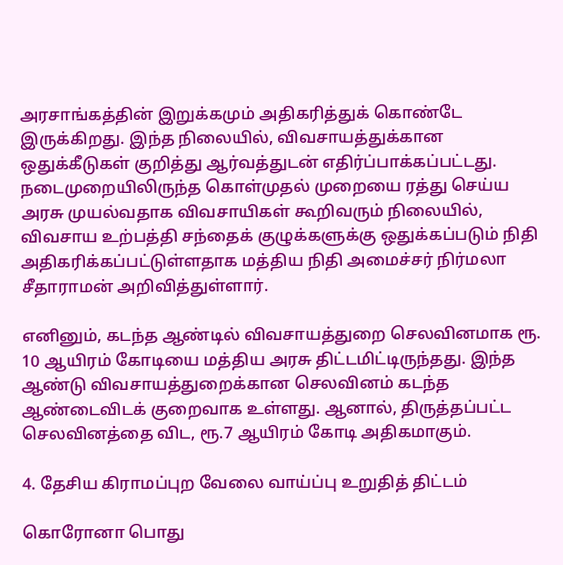அரசாங்கத்தின் இறுக்கமும் அதிகரித்துக் கொண்டே இருக்கிறது. இந்த நிலையில், விவசாயத்துக்கான ஒதுக்கீடுகள் குறித்து ஆர்வத்துடன் எதிர்ப்பாக்கப்பட்டது. நடைமுறையிலிருந்த கொள்முதல் முறையை ரத்து செய்ய அரசு முயல்வதாக விவசாயிகள் கூறிவரும் நிலையில், விவசாய உற்பத்தி சந்தைக் குழுக்களுக்கு ஒதுக்கப்படும் நிதி அதிகரிக்கப்பட்டுள்ளதாக மத்திய நிதி அமைச்சர் நிர்மலா சீதாராமன் அறிவித்துள்ளார்.

எனினும், கடந்த ஆண்டில் விவசாயத்துறை செலவினமாக ரூ. 10 ஆயிரம் கோடியை மத்திய அரசு திட்டமிட்டிருந்தது. இந்த ஆண்டு விவசாயத்துறைக்கான செலவினம் கடந்த ஆண்டைவிடக் குறைவாக உள்ளது. ஆனால், திருத்தப்பட்ட செலவினத்தை விட, ரூ.7 ஆயிரம் கோடி அதிகமாகும்.

4. தேசிய கிராமப்புற வேலை வாய்ப்பு உறுதித் திட்டம்

கொரோனா பொது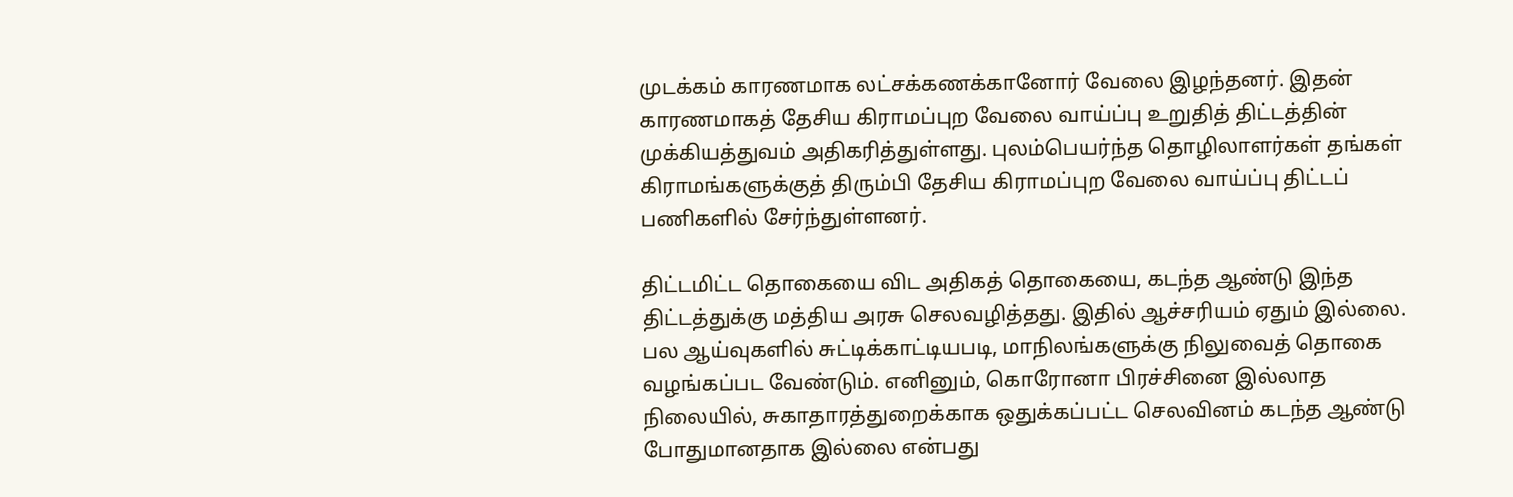முடக்கம் காரணமாக லட்சக்கணக்கானோர் வேலை இழந்தனர். இதன் காரணமாகத் தேசிய கிராமப்புற வேலை வாய்ப்பு உறுதித் திட்டத்தின் முக்கியத்துவம் அதிகரித்துள்ளது. புலம்பெயர்ந்த தொழிலாளர்கள் தங்கள் கிராமங்களுக்குத் திரும்பி தேசிய கிராமப்புற வேலை வாய்ப்பு திட்டப் பணிகளில் சேர்ந்துள்ளனர்.

திட்டமிட்ட தொகையை விட அதிகத் தொகையை, கடந்த ஆண்டு இந்த திட்டத்துக்கு மத்திய அரசு செலவழித்தது. இதில் ஆச்சரியம் ஏதும் இல்லை. பல ஆய்வுகளில் சுட்டிக்காட்டியபடி, மாநிலங்களுக்கு நிலுவைத் தொகை வழங்கப்பட வேண்டும். எனினும், கொரோனா பிரச்சினை இல்லாத நிலையில், சுகாதாரத்துறைக்காக ஒதுக்கப்பட்ட செலவினம் கடந்த ஆண்டு போதுமானதாக இல்லை என்பது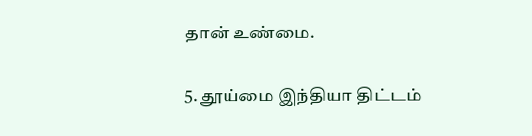தான் உண்மை.

5. தூய்மை இந்தியா திட்டம்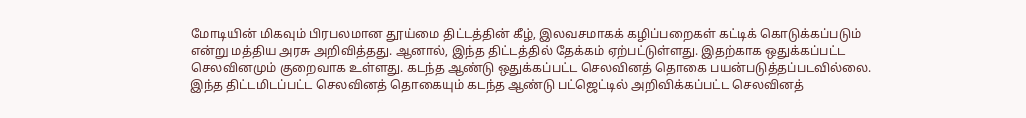மோடியின் மிகவும் பிரபலமான தூய்மை திட்டத்தின் கீழ், இலவசமாகக் கழிப்பறைகள் கட்டிக் கொடுக்கப்படும் என்று மத்திய அரசு அறிவித்தது. ஆனால், இந்த திட்டத்தில் தேக்கம் ஏற்பட்டுள்ளது. இதற்காக ஒதுக்கப்பட்ட செலவினமும் குறைவாக உள்ளது. கடந்த ஆண்டு ஒதுக்கப்பட்ட செலவினத் தொகை பயன்படுத்தப்படவில்லை. இந்த திட்டமிடப்பட்ட செலவினத் தொகையும் கடந்த ஆண்டு பட்ஜெட்டில் அறிவிக்கப்பட்ட செலவினத்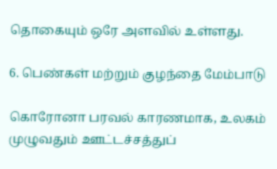தொகையும் ஒரே அளவில் உள்ளது.

6. பெண்கள் மற்றும் குழந்தை மேம்பாடு

கொரோனா பரவல் காரணமாக, உலகம் முழுவதும் ஊட்டச்சத்துப்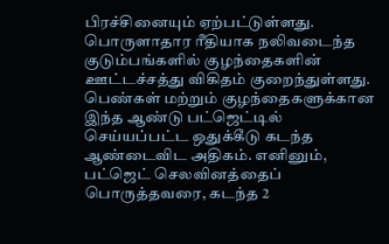பிரச்சினையும் ஏற்பட்டுள்ளது. பொருளாதார ரீதியாக நலிவடைந்த குடும்பங்களில் குழந்தைகளின் ஊட்டச்சத்து விகிதம் குறைந்துள்ளது. பெண்கள் மற்றும் குழந்தைகளுக்கான இந்த ஆண்டு பட்ஜெட்டில் செய்யப்பட்ட ஒதுக்கீடு கடந்த ஆண்டைவிட அதிகம். எனினும், பட்ஜெட் செலவினத்தைப் பொருத்தவரை, கடந்த 2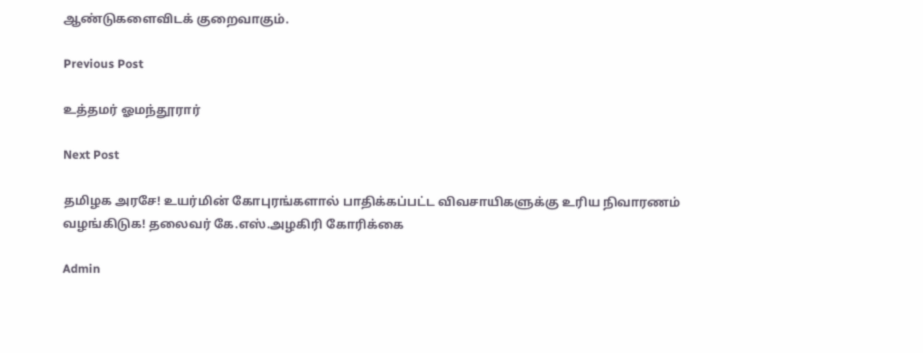ஆண்டுகளைவிடக் குறைவாகும்.

Previous Post

உத்தமர் ஓமந்தூரார்

Next Post

தமிழக அரசே! உயர்மின் கோபுரங்களால் பாதிக்கப்பட்ட விவசாயிகளுக்கு உரிய நிவாரணம் வழங்கிடுக! தலைவர் கே.எஸ்.அழகிரி கோரிக்கை

Admin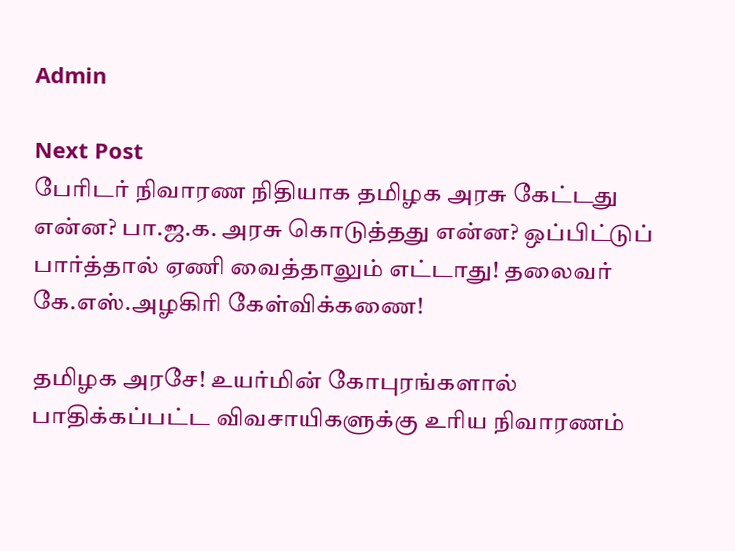Admin

Next Post
பேரிடர் நிவாரண நிதியாக தமிழக அரசு கேட்டது என்ன? பா.ஜ.க. அரசு கொடுத்தது என்ன? ஒப்பிட்டுப் பார்த்தால் ஏணி வைத்தாலும் எட்டாது! தலைவர் கே.எஸ்.அழகிரி கேள்விக்கணை!

தமிழக அரசே! உயர்மின் கோபுரங்களால் பாதிக்கப்பட்ட விவசாயிகளுக்கு உரிய நிவாரணம்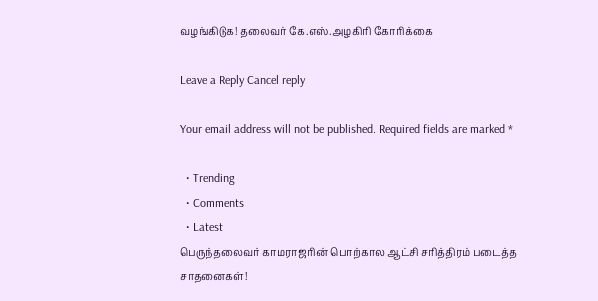வழங்கிடுக! தலைவர் கே.எஸ்.அழகிரி கோரிக்கை

Leave a Reply Cancel reply

Your email address will not be published. Required fields are marked *

  • Trending
  • Comments
  • Latest
பெருந்தலைவர் காமராஜரின் பொற்கால ஆட்சி சரித்திரம் படைத்த சாதனைகள்!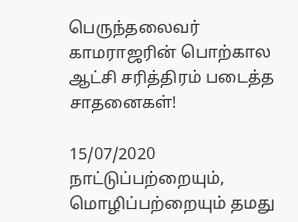பெருந்தலைவர் காமராஜரின் பொற்கால ஆட்சி சரித்திரம் படைத்த சாதனைகள்!

15/07/2020
நாட்டுப்பற்றையும், மொழிப்பற்றையும் தமது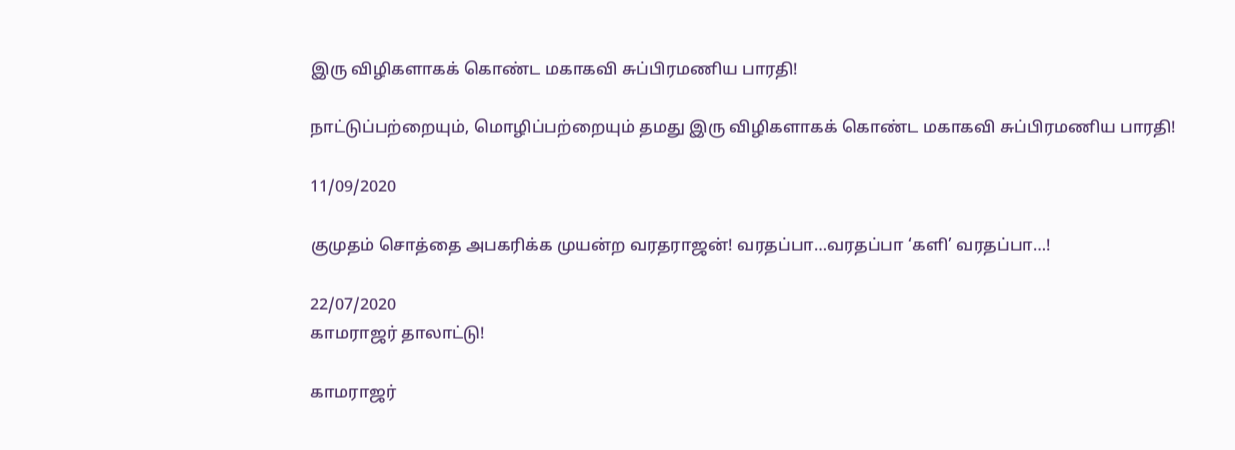இரு விழிகளாகக் கொண்ட மகாகவி சுப்பிரமணிய பாரதி!

நாட்டுப்பற்றையும், மொழிப்பற்றையும் தமது இரு விழிகளாகக் கொண்ட மகாகவி சுப்பிரமணிய பாரதி!

11/09/2020

குமுதம் சொத்தை அபகரிக்க முயன்ற வரதராஜன்! வரதப்பா…வரதப்பா ‘களி’ வரதப்பா…!

22/07/2020
காமராஜர் தாலாட்டு!

காமராஜர்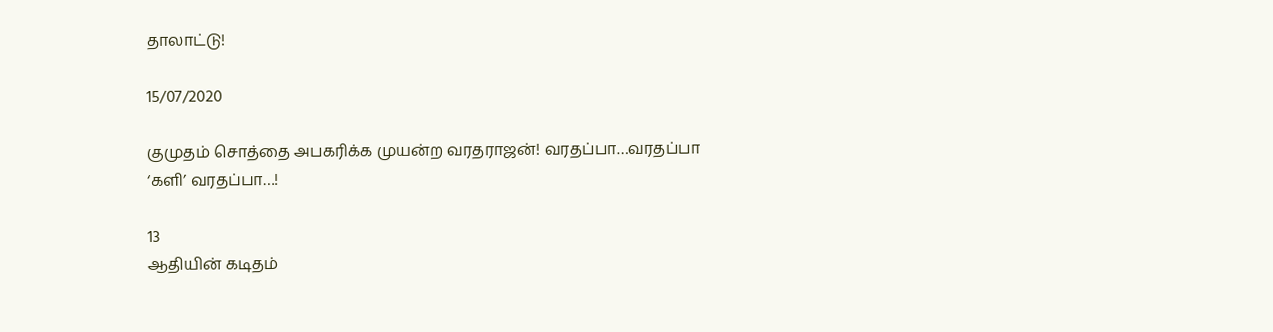தாலாட்டு!

15/07/2020

குமுதம் சொத்தை அபகரிக்க முயன்ற வரதராஜன்! வரதப்பா…வரதப்பா ‘களி’ வரதப்பா…!

13
ஆதியின் கடிதம்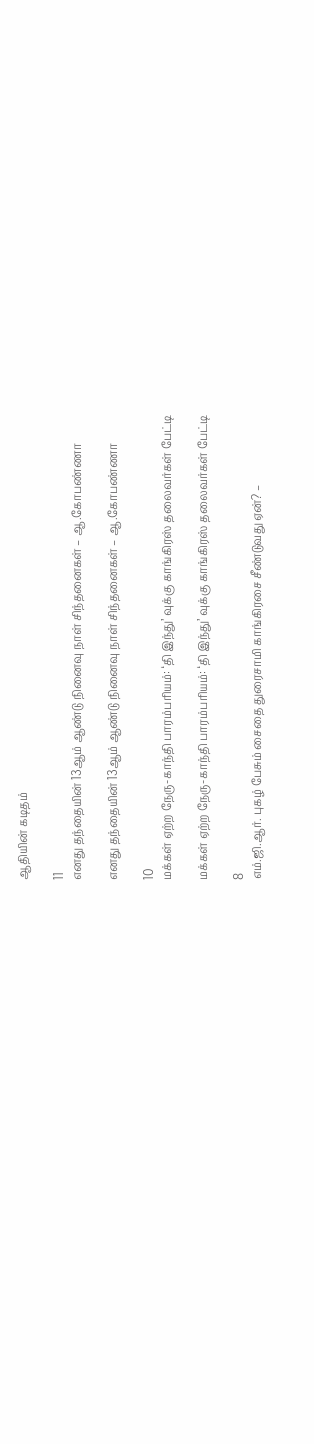ஆதியின் கடிதம்

11
எனது தந்தையின் 13ஆம் ஆண்டு நினைவு நாள் சிந்தனைகள் – ஆ.கோபண்ணா

எனது தந்தையின் 13ஆம் ஆண்டு நினைவு நாள் சிந்தனைகள் – ஆ.கோபண்ணா

10
மக்கள் ஏற்ற நேரு-காந்தி பாரம்பரியம்: ‘தி இந்து’ வுக்கு காங்கிரஸ் தலைவர்கள் பேட்டி

மக்கள் ஏற்ற நேரு-காந்தி பாரம்பரியம்: ‘தி இந்து’ வுக்கு காங்கிரஸ் தலைவர்கள் பேட்டி

8
எம்.ஜி.ஆர். புகழ் பேசும் சைதை துரைசாமி காங்கிரசை சீண்டுவது ஏன்? –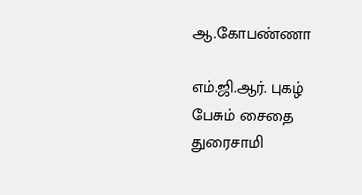ஆ.கோபண்ணா

எம்.ஜி.ஆர். புகழ் பேசும் சைதை துரைசாமி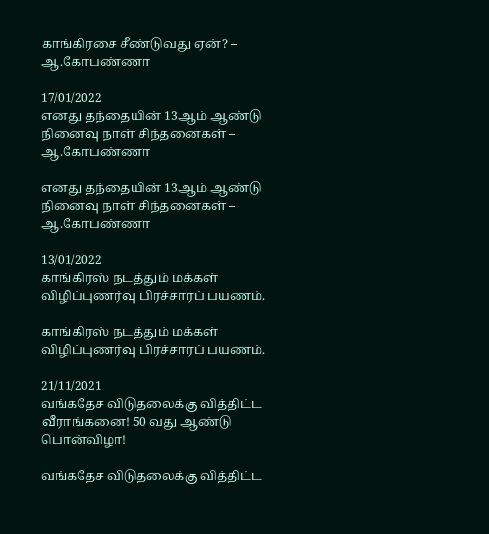காங்கிரசை சீண்டுவது ஏன்? – ஆ.கோபண்ணா

17/01/2022
எனது தந்தையின் 13ஆம் ஆண்டு நினைவு நாள் சிந்தனைகள் – ஆ.கோபண்ணா

எனது தந்தையின் 13ஆம் ஆண்டு நினைவு நாள் சிந்தனைகள் – ஆ.கோபண்ணா

13/01/2022
காங்கிரஸ் நடத்தும் மக்கள் விழிப்புணர்வு பிரச்சாரப் பயணம்.

காங்கிரஸ் நடத்தும் மக்கள் விழிப்புணர்வு பிரச்சாரப் பயணம்.

21/11/2021
வங்கதேச விடுதலைக்கு வித்திட்ட வீராங்கனை! 50 வது ஆண்டு பொன்விழா!

வங்கதேச விடுதலைக்கு வித்திட்ட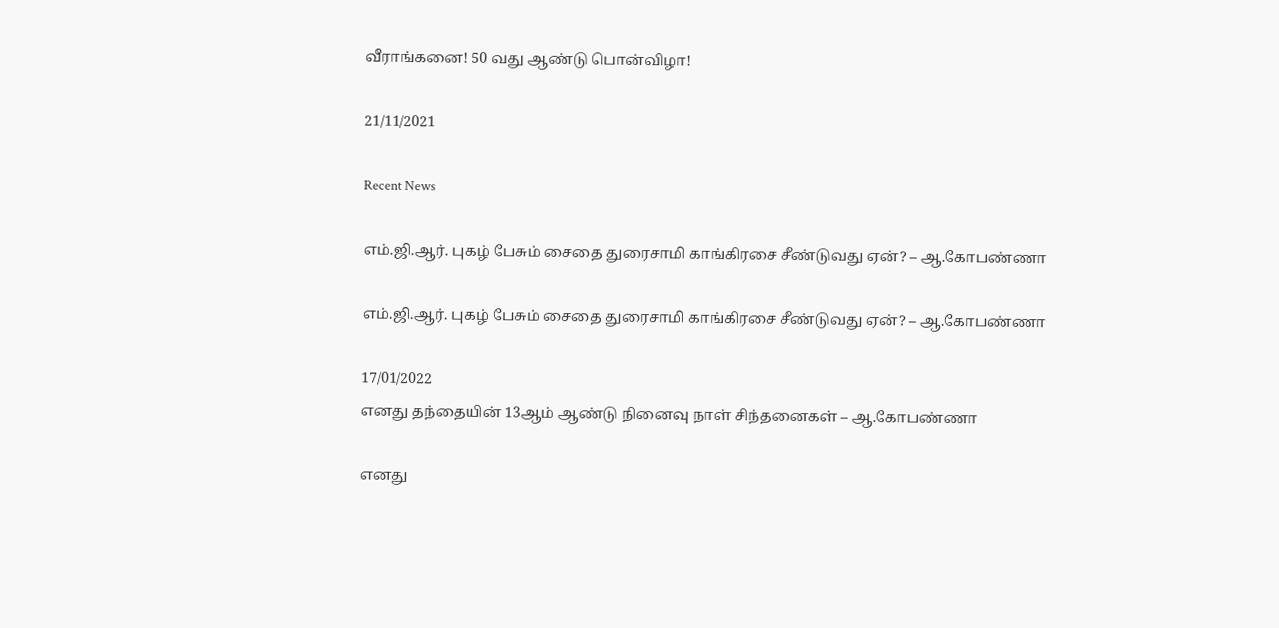வீராங்கனை! 50 வது ஆண்டு பொன்விழா!

21/11/2021

Recent News

எம்.ஜி.ஆர். புகழ் பேசும் சைதை துரைசாமி காங்கிரசை சீண்டுவது ஏன்? – ஆ.கோபண்ணா

எம்.ஜி.ஆர். புகழ் பேசும் சைதை துரைசாமி காங்கிரசை சீண்டுவது ஏன்? – ஆ.கோபண்ணா

17/01/2022
எனது தந்தையின் 13ஆம் ஆண்டு நினைவு நாள் சிந்தனைகள் – ஆ.கோபண்ணா

எனது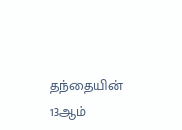தந்தையின் 13ஆம்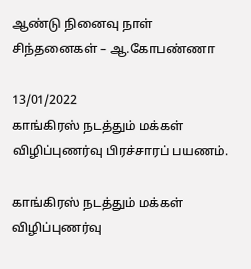ஆண்டு நினைவு நாள் சிந்தனைகள் – ஆ.கோபண்ணா

13/01/2022
காங்கிரஸ் நடத்தும் மக்கள் விழிப்புணர்வு பிரச்சாரப் பயணம்.

காங்கிரஸ் நடத்தும் மக்கள் விழிப்புணர்வு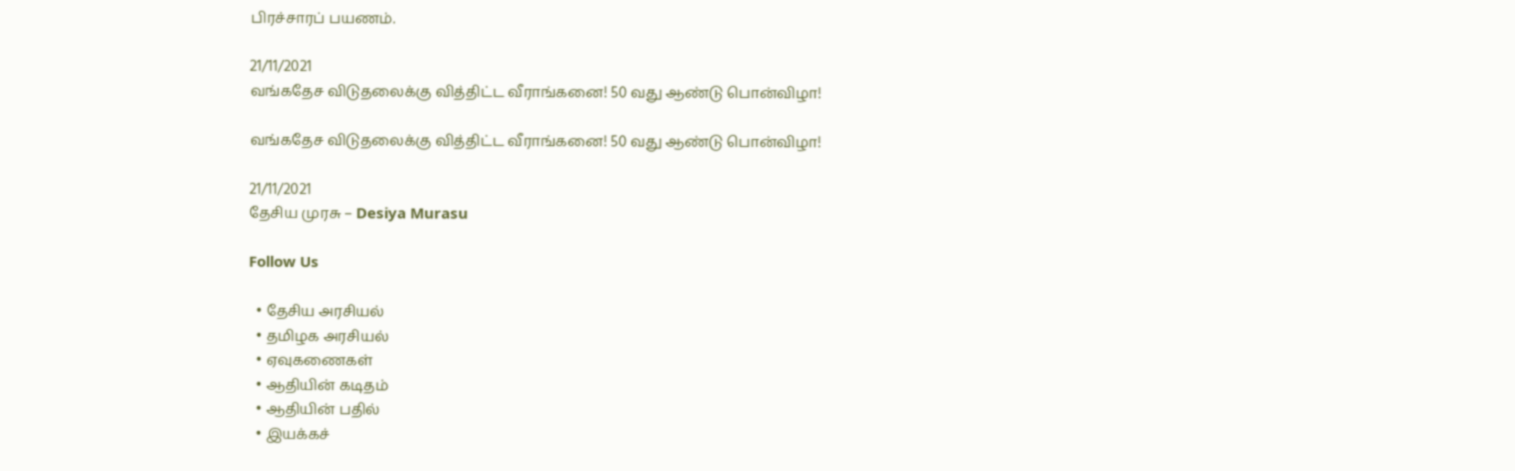பிரச்சாரப் பயணம்.

21/11/2021
வங்கதேச விடுதலைக்கு வித்திட்ட வீராங்கனை! 50 வது ஆண்டு பொன்விழா!

வங்கதேச விடுதலைக்கு வித்திட்ட வீராங்கனை! 50 வது ஆண்டு பொன்விழா!

21/11/2021
தேசிய முரசு – Desiya Murasu

Follow Us

  • தேசிய அரசியல்
  • தமிழக அரசியல்
  • ஏவுகணைகள்
  • ஆதியின் கடிதம்
  • ஆதியின் பதில்
  • இயக்கச்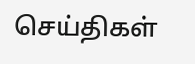செய்திகள்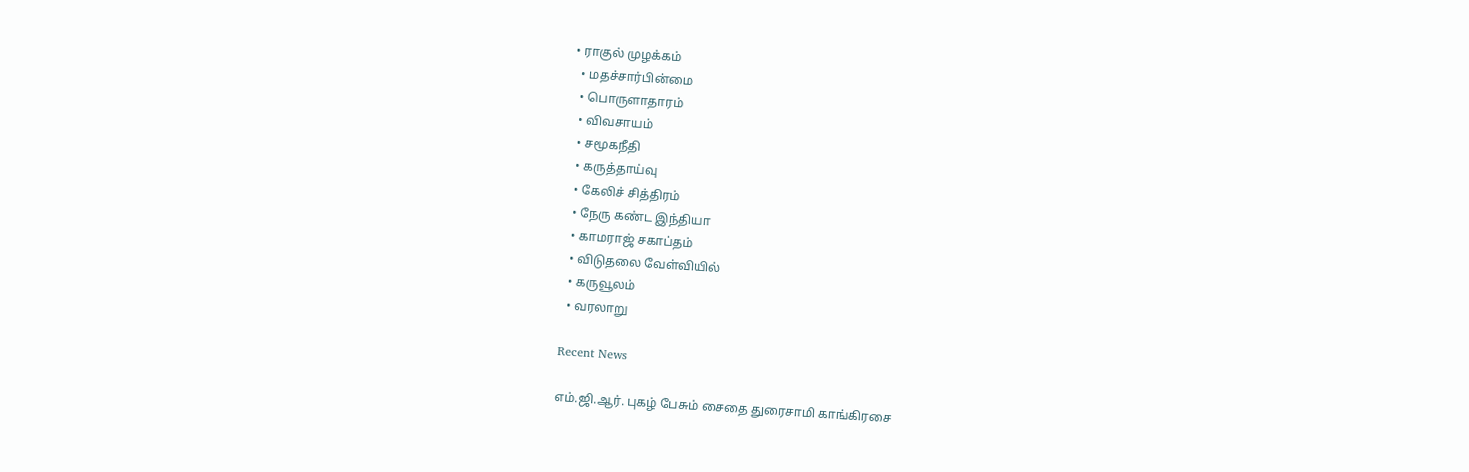• ராகுல் முழக்கம்
  • மதச்சார்பின்மை
  • பொருளாதாரம்
  • விவசாயம்
  • சமூகநீதி
  • கருத்தாய்வு
  • கேலிச் சித்திரம்
  • நேரு கண்ட இந்தியா
  • காமராஜ் சகாப்தம்
  • விடுதலை வேள்வியில்
  • கருவூலம்
  • வரலாறு

Recent News

எம்.ஜி.ஆர். புகழ் பேசும் சைதை துரைசாமி காங்கிரசை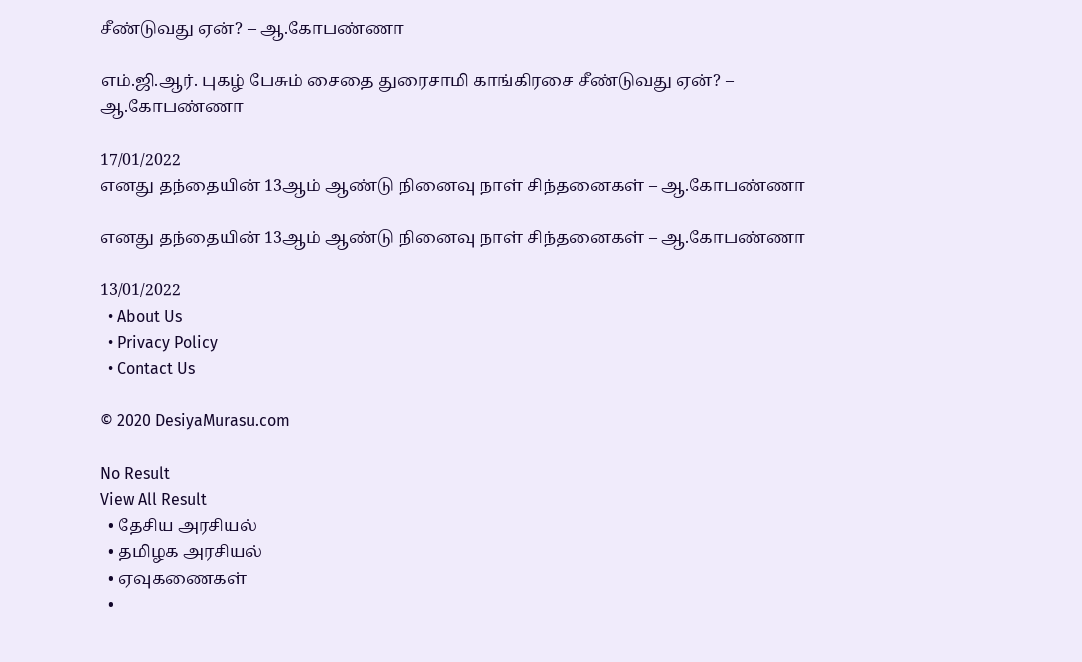சீண்டுவது ஏன்? – ஆ.கோபண்ணா

எம்.ஜி.ஆர். புகழ் பேசும் சைதை துரைசாமி காங்கிரசை சீண்டுவது ஏன்? – ஆ.கோபண்ணா

17/01/2022
எனது தந்தையின் 13ஆம் ஆண்டு நினைவு நாள் சிந்தனைகள் – ஆ.கோபண்ணா

எனது தந்தையின் 13ஆம் ஆண்டு நினைவு நாள் சிந்தனைகள் – ஆ.கோபண்ணா

13/01/2022
  • About Us
  • Privacy Policy
  • Contact Us

© 2020 DesiyaMurasu.com

No Result
View All Result
  • தேசிய அரசியல்
  • தமிழக அரசியல்
  • ஏவுகணைகள்
  •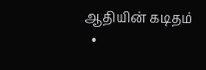ஆதியின் கடிதம்
  •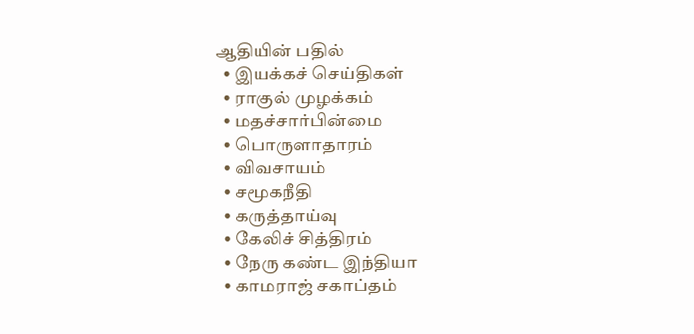ஆதியின் பதில்
  • இயக்கச் செய்திகள்
  • ராகுல் முழக்கம்
  • மதச்சார்பின்மை
  • பொருளாதாரம்
  • விவசாயம்
  • சமூகநீதி
  • கருத்தாய்வு
  • கேலிச் சித்திரம்
  • நேரு கண்ட இந்தியா
  • காமராஜ் சகாப்தம்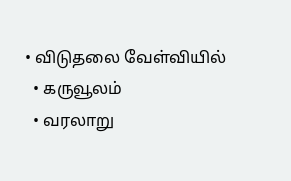• விடுதலை வேள்வியில்
  • கருவூலம்
  • வரலாறு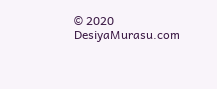© 2020 DesiyaMurasu.com